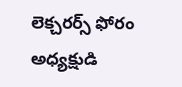లెక‍్చరర్స్‌ ఫోరం అధ్యక్షుడి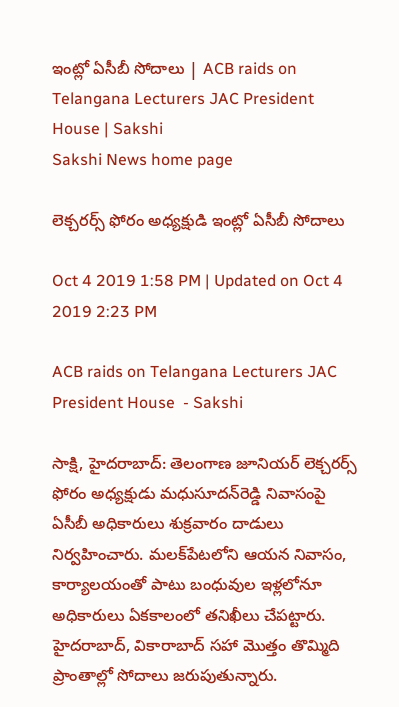ఇంట్లో ఏసీబీ సోదాలు | ACB raids on Telangana Lecturers JAC President House | Sakshi
Sakshi News home page

లెక‍్చరర్స్‌ ఫోరం అధ్యక్షుడి ఇంట్లో ఏసీబీ సోదాలు

Oct 4 2019 1:58 PM | Updated on Oct 4 2019 2:23 PM

ACB raids on Telangana Lecturers JAC President House  - Sakshi

సాక్షి, హైదరాబాద్‌: తెలంగాణ జూనియర్‌ లెక్చరర్స్‌ ఫోరం అధ్యక్షుడు మధుసూదన్‌రెడ్డి నివాసంపై ఏసీబీ అధికారులు శుక్రవారం దాడులు నిర్వహించారు. మలక్‌పేటలోని ఆయన నివాసం, కార్యాలయంతో పాటు బంధువుల ఇళ్లలోనూ అధికారులు ఏకకాలంలో తనిఖీలు చేపట్టారు. హైదరాబాద్‌, వికారాబాద్‌ సహా మొత‍్తం తొమ్మిది ప్రాంతాల్లో సోదాలు జరుపుతున్నారు.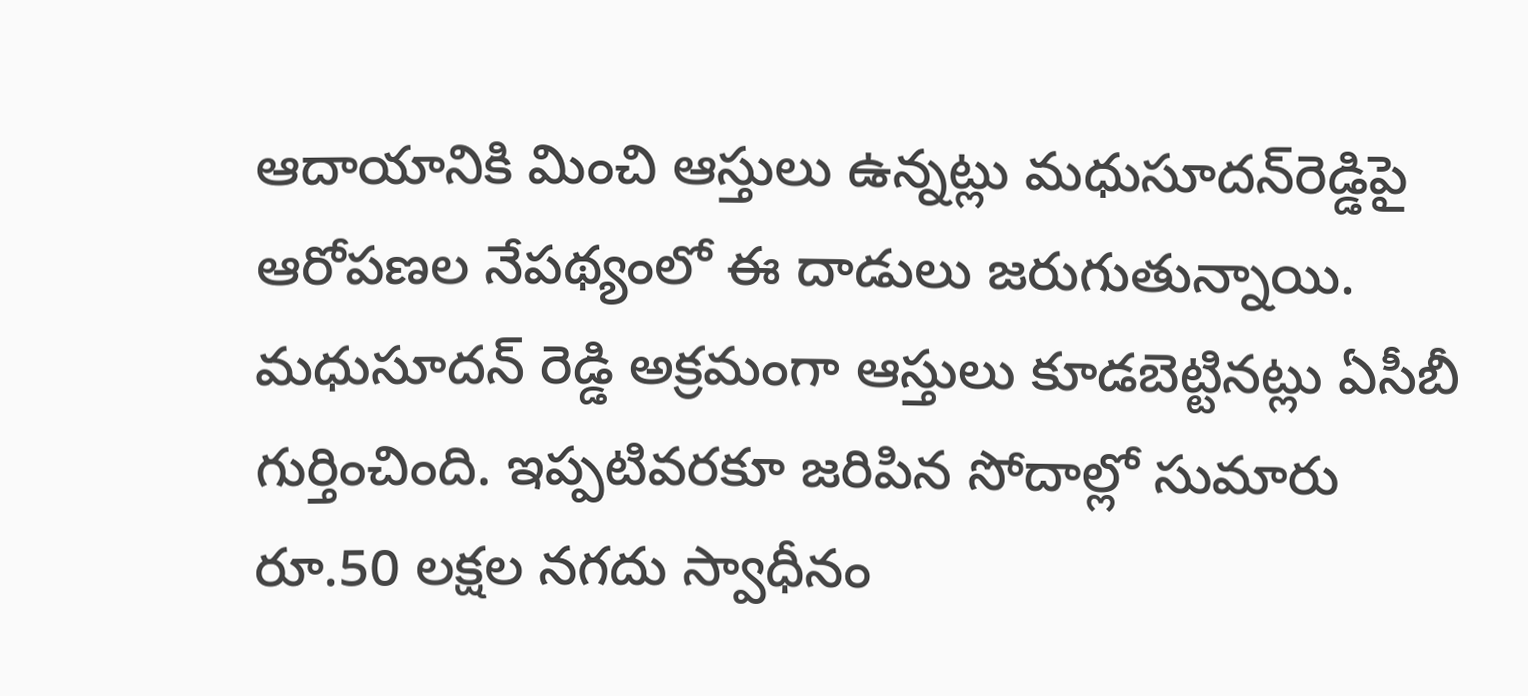ఆదాయానికి మించి ఆస్తులు ఉన్నట్లు మధుసూదన్‌రెడ్డిపై ఆరోపణల నేపథ్యంలో ఈ దాడులు జరుగుతున్నాయి. మధుసూదన్‌ రెడ్డి అక్రమంగా ఆస్తులు కూడబెట్టినట్లు ఏసీబీ గుర్తించింది. ఇప్పటివరకూ జరిపిన సోదాల్లో సుమారు రూ.50 లక్షల నగదు స్వాధీనం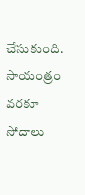చేసుకుంది. సాయంత్రం వరకూ సోదాలు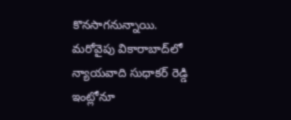కొనసాగనున్నాయి. మరోవైపు వికారాబాద్‌లో న్యాయవాది సుధాకర్‌ రెడ్డి ఇంట్లోనూ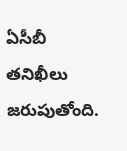ఏసీబీ తనిఖీలు జరుపుతోంది.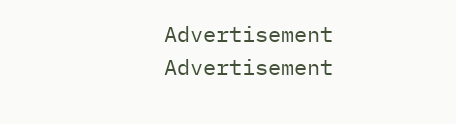Advertisement
Advertisement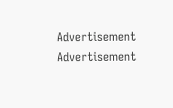Advertisement
Advertisement